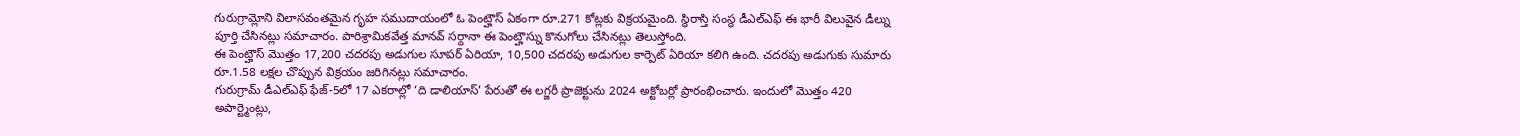గురుగ్రామ్లోని విలాసవంతమైన గృహ సముదాయంలో ఓ పెంట్హౌస్ ఏకంగా రూ.271 కోట్లకు విక్రయమైంది. స్థిరాస్తి సంస్థ డీఎల్ఎఫ్ ఈ భారీ విలువైన డీల్ను పూర్తి చేసినట్లు సమాచారం. పారిశ్రామికవేత్త మానవ్ సర్దానా ఈ పెంట్హౌస్ను కొనుగోలు చేసినట్లు తెలుస్తోంది.
ఈ పెంట్హౌస్ మొత్తం 17,200 చదరపు అడుగుల సూపర్ ఏరియా, 10,500 చదరపు అడుగుల కార్పెట్ ఏరియా కలిగి ఉంది. చదరపు అడుగుకు సుమారు రూ.1.58 లక్షల చొప్పున విక్రయం జరిగినట్లు సమాచారం.
గురుగ్రామ్ డీఎల్ఎఫ్ ఫేజ్-5లో 17 ఎకరాల్లో ‘ది డాలియాస్’ పేరుతో ఈ లగ్జరీ ప్రాజెక్టును 2024 అక్టోబర్లో ప్రారంభించారు. ఇందులో మొత్తం 420 అపార్ట్మెంట్లు,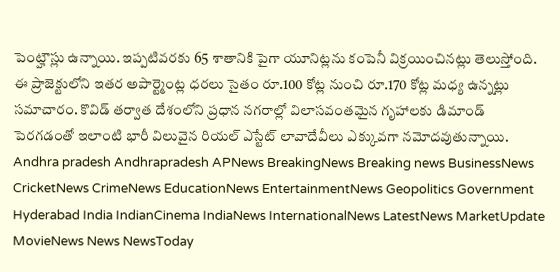పెంట్హౌస్లు ఉన్నాయి. ఇప్పటివరకు 65 శాతానికి పైగా యూనిట్లను కంపెనీ విక్రయించినట్లు తెలుస్తోంది.
ఈ ప్రాజెక్టులోని ఇతర అపార్ట్మెంట్ల ధరలు సైతం రూ.100 కోట్ల నుంచి రూ.170 కోట్ల మధ్య ఉన్నట్లు సమాచారం. కొవిడ్ తర్వాత దేశంలోని ప్రధాన నగరాల్లో విలాసవంతమైన గృహాలకు డిమాండ్ పెరగడంతో ఇలాంటి భారీ విలువైన రియల్ ఎస్టేట్ లావాదేవీలు ఎక్కువగా నమోదవుతున్నాయి.
Andhra pradesh Andhrapradesh APNews BreakingNews Breaking news BusinessNews CricketNews CrimeNews EducationNews EntertainmentNews Geopolitics Government Hyderabad India IndianCinema IndiaNews InternationalNews LatestNews MarketUpdate MovieNews News NewsToday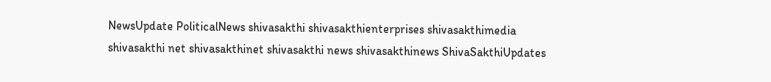NewsUpdate PoliticalNews shivasakthi shivasakthienterprises shivasakthimedia shivasakthi net shivasakthinet shivasakthi news shivasakthinews ShivaSakthiUpdates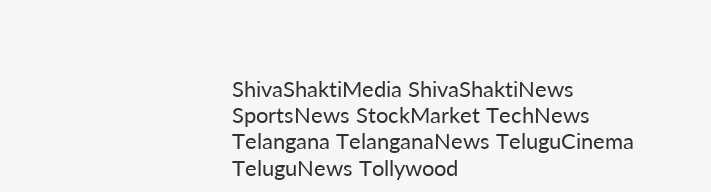ShivaShaktiMedia ShivaShaktiNews SportsNews StockMarket TechNews Telangana TelanganaNews TeluguCinema TeluguNews Tollywood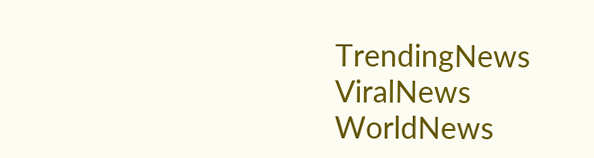TrendingNews ViralNews WorldNews